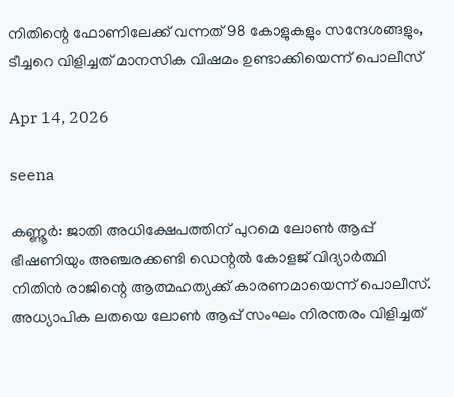നിതിന്റെ ഫോണിലേക്ക് വന്നത് 98 കോളുകളും സന്ദേശങ്ങളും, ടീച്ചറെ വിളിച്ചത് മാനസിക വിഷമം ഉണ്ടാക്കിയെന്ന് പൊലീസ്

Apr 14, 2026

seena

കണ്ണൂര്‍: ജാതി അധിക്ഷേപത്തിന് പുറമെ ലോണ്‍ ആപ്പ് ഭീഷണിയും അഞ്ചരക്കണ്ടി ഡെന്റല്‍ കോളജ് വിദ്യാര്‍ത്ഥി നിതിന്‍ രാജിന്റെ ആത്മഹത്യക്ക് കാരണമായെന്ന് പൊലീസ്. അധ്യാപിക ലതയെ ലോണ്‍ ആപ്പ് സംഘം നിരന്തരം വിളിച്ചത്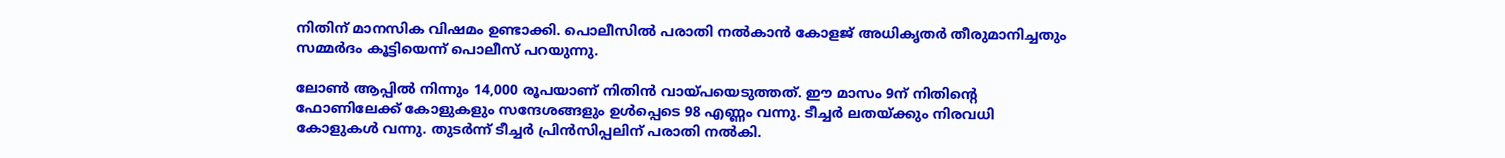നിതിന് മാനസിക വിഷമം ഉണ്ടാക്കി. പൊലീസില്‍ പരാതി നല്‍കാന്‍ കോളജ് അധികൃതര്‍ തീരുമാനിച്ചതും സമ്മര്‍ദം കൂട്ടിയെന്ന് പൊലീസ് പറയുന്നു.

ലോണ്‍ ആപ്പില്‍ നിന്നും 14,000 രൂപയാണ് നിതിന്‍ വായ്പയെടുത്തത്. ഈ മാസം 9ന് നിതിന്റെ ഫോണിലേക്ക് കോളുകളും സന്ദേശങ്ങളും ഉള്‍പ്പെടെ 98 എണ്ണം വന്നു. ടീച്ചര്‍ ലതയ്ക്കും നിരവധി കോളുകള്‍ വന്നു. തുടര്‍ന്ന് ടീച്ചര്‍ പ്രിന്‍സിപ്പലിന് പരാതി നല്‍കി.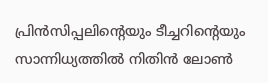പ്രിന്‍സിപ്പലിന്റെയും ടീച്ചറിന്റെയും സാന്നിധ്യത്തില്‍ നിതിന്‍ ലോണ്‍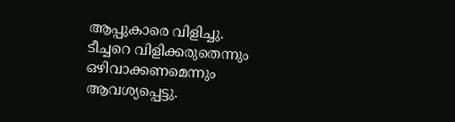ആപ്പുകാരെ വിളിച്ചു. ടീച്ചറെ വിളിക്കരുതെന്നും ഒഴിവാക്കണമെന്നും ആവശ്യപ്പെട്ടു.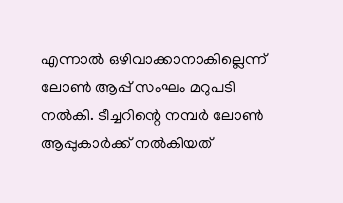എന്നാല്‍ ഒഴിവാക്കാനാകില്ലെന്ന് ലോണ്‍ ആപ്പ് സംഘം മറുപടി നല്‍കി. ടീച്ചറിന്റെ നമ്പര്‍ ലോണ്‍ ആപ്പുകാര്‍ക്ക് നല്‍കിയത്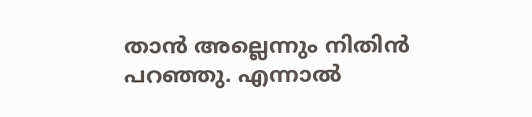താന്‍ അല്ലെന്നും നിതിന്‍ പറഞ്ഞു. എന്നാല്‍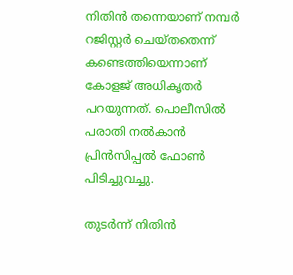നിതിന്‍ തന്നെയാണ് നമ്പര്‍ റജിസ്റ്റര്‍ ചെയ്തതെന്ന് കണ്ടെത്തിയെന്നാണ് കോളജ് അധികൃതര്‍ പറയുന്നത്. പൊലീസില്‍ പരാതി നല്‍കാന്‍ പ്രിന്‍സിപ്പല്‍ ഫോണ്‍ പിടിച്ചുവച്ചു.

തുടര്‍ന്ന് നിതിന്‍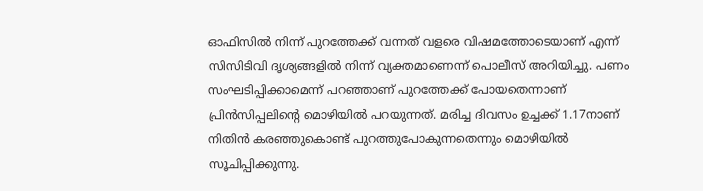ഓഫിസില്‍ നിന്ന് പുറത്തേക്ക് വന്നത് വളരെ വിഷമത്തോടെയാണ് എന്ന് സിസിടിവി ദൃശ്യങ്ങളില്‍ നിന്ന് വ്യക്തമാണെന്ന് പൊലീസ് അറിയിച്ചു. പണം സംഘടിപ്പിക്കാമെന്ന് പറഞ്ഞാണ് പുറത്തേക്ക് പോയതെന്നാണ് പ്രിന്‍സിപ്പലിന്റെ മൊഴിയില്‍ പറയുന്നത്. മരിച്ച ദിവസം ഉച്ചക്ക് 1.17നാണ് നിതിന്‍ കരഞ്ഞുകൊണ്ട് പുറത്തുപോകുന്നതെന്നും മൊഴിയില്‍ സൂചിപ്പിക്കുന്നു.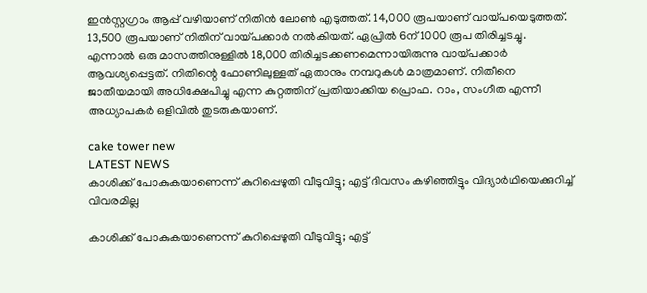ഇന്‍സ്റ്റഗ്രാം ആപ്പ് വഴിയാണ് നിതിന്‍ ലോണ്‍ എടുത്തത്. 14,000 രൂപയാണ് വായ്പയെടുത്തത്. 13,500 രൂപയാണ് നിതിന് വായ്പക്കാര്‍ നല്‍കിയത്. ഏപ്രില്‍ 6ന് 1000 രൂപ തിരിച്ചടച്ചു. എന്നാല്‍ ഒരു മാസത്തിനുള്ളില്‍ 18,000 തിരിച്ചടക്കണമെന്നായിരുന്നു വായ്പക്കാര്‍ ആവശ്യപ്പെട്ടത്. നിതിന്റെ ഫോണിലുള്ളത് ഏതാനും നമ്പറുകള്‍ മാത്രമാണ്. നിതീനെ ജാതീയമായി അധിക്ഷേപിച്ചു എന്ന കുറ്റത്തിന് പ്രതിയാക്കിയ പ്രൊഫ. റാം, സംഗീത എന്നീ അധ്യാപകര്‍ ഒളിവില്‍ തുടരുകയാണ്.

cake tower new
LATEST NEWS
കാശിക്ക് പോകുകയാണെന്ന് കുറിപ്പെഴുതി വീടുവിട്ടു; എട്ട് ദിവസം കഴിഞ്ഞിട്ടും വിദ്യാര്‍ഥിയെക്കുറിച്ച് വിവരമില്ല

കാശിക്ക് പോകുകയാണെന്ന് കുറിപ്പെഴുതി വീടുവിട്ടു; എട്ട്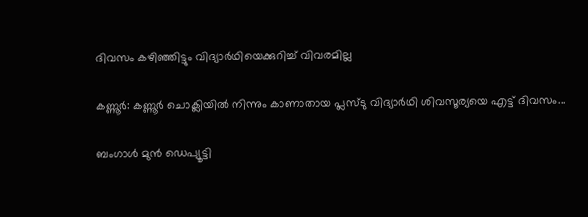ദിവസം കഴിഞ്ഞിട്ടും വിദ്യാര്‍ഥിയെക്കുറിച്ച് വിവരമില്ല

കണ്ണൂര്‍: കണ്ണൂര്‍ ചൊക്ലിയില്‍ നിന്നും കാണാതായ പ്ലസ്ടു വിദ്യാര്‍ഥി ശിവസൂര്യയെ എട്ട് ദിവസം...

ബംഗാള്‍ മുന്‍ ഡെപ്യൂട്ടി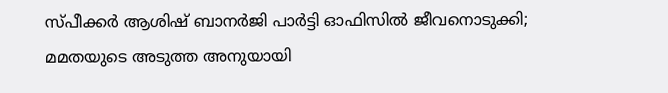സ്പീക്കര്‍ ആശിഷ് ബാനര്‍ജി പാര്‍ട്ടി ഓഫിസില്‍ ജീവനൊടുക്കി; മമതയുടെ അടുത്ത അനുയായി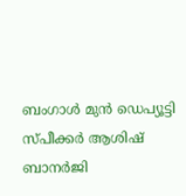ബംഗാള്‍ മുന്‍ ഡെപ്യൂട്ടി സ്പീക്കര്‍ ആശിഷ് ബാനര്‍ജി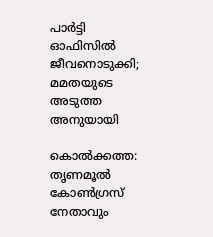പാര്‍ട്ടി ഓഫിസില്‍ ജീവനൊടുക്കി; മമതയുടെ അടുത്ത അനുയായി

കൊല്‍ക്കത്ത: തൃണമൂല്‍ കോണ്‍ഗ്രസ് നേതാവും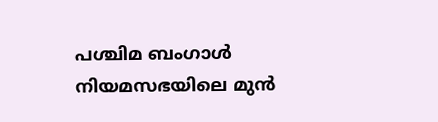പശ്ചിമ ബംഗാള്‍ നിയമസഭയിലെ മുന്‍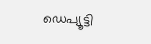ഡെപ്യൂട്ടി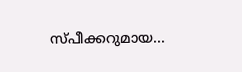സ്പീക്കറുമായ...